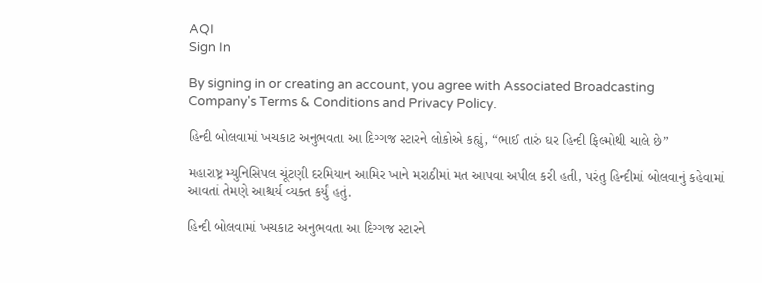AQI
Sign In

By signing in or creating an account, you agree with Associated Broadcasting Company's Terms & Conditions and Privacy Policy.

હિન્દી બોલવામાં ખચકાટ અનુભવતા આ દિગ્ગજ સ્ટારને લોકોએ કહ્યું, “ભાઈ તારું ઘર હિન્દી ફિલ્મોથી ચાલે છે”

મહારાષ્ટ્ર મ્યુનિસિપલ ચૂંટણી દરમિયાન આમિર ખાને મરાઠીમાં મત આપવા અપીલ કરી હતી, પરંતુ હિન્દીમાં બોલવાનું કહેવામાં આવતાં તેમણે આશ્ચર્ય વ્યક્ત કર્યું હતું.

હિન્દી બોલવામાં ખચકાટ અનુભવતા આ દિગ્ગજ સ્ટારને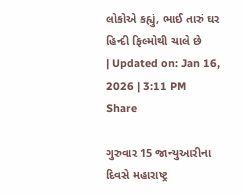લોકોએ કહ્યું, ભાઈ તારું ઘર હિન્દી ફિલ્મોથી ચાલે છે
| Updated on: Jan 16, 2026 | 3:11 PM
Share

ગુરુવાર 15 જાન્યુઆરીના દિવસે મહારાષ્ટ્ર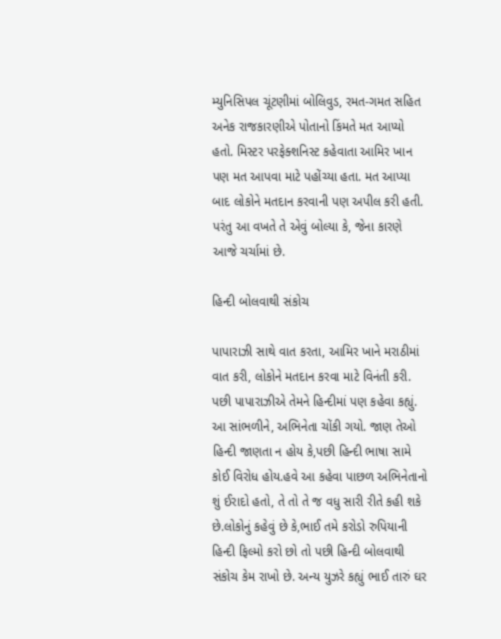મ્યુનિસિપલ ચૂંટણીમાં બોલિવુડ, રમત-ગમત સહિત અનેક રાજકારણીએ પોતાનો કિંમતે મત આપ્યો હતો. મિસ્ટર પરફેક્શનિસ્ટ કહેવાતા આમિર ખાન પણ મત આપવા માટે પહોંચ્યા હતા. મત આપ્યા બાદ લોકોને મતદાન કરવાની પણ અપીલ કરી હતી. પરંતુ આ વખતે તે એવું બોલ્યા કે, જેના કારણે આજે ચર્ચામાં છે.

હિન્દી બોલવાથી સંકોચ

પાપારાઝી સાથે વાત કરતા, આમિર ખાને મરાઠીમાં વાત કરી, લોકોને મતદાન કરવા માટે વિનંતી કરી. પછી પાપારાઝીએ તેમને હિન્દીમાં પણ કહેવા કહ્યું. આ સાંભળીને, અભિનેતા ચોંકી ગયો. જાણ તેઓ હિન્દી જાણતા ન હોય કે,પછી હિન્દી ભાષા સામે કોઈ વિરોધ હોય.હવે આ કહેવા પાછળ અભિનેતાનો શું ઈરાદો હતો, તે તો તે જ વધુ સારી રીતે કહી શકે છે.લોકોનું કહેવું છે કે,ભાઈ તમે કરોડો રુપિયાની હિન્દી ફિલ્મો કરો છો તો પછી હિન્દી બોલવાથી સંકોચ કેમ રાખો છે. અન્ય યુઝરે કહ્યું ભાઈ તારું ઘર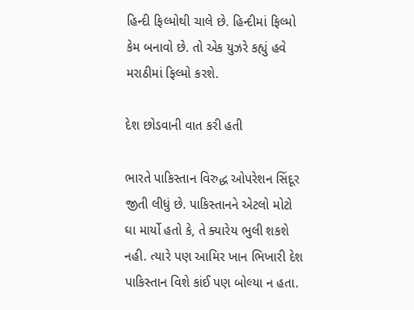હિન્દી ફિલ્મોથી ચાલે છે. હિન્દીમાં ફિલ્મો કેમ બનાવો છે. તો એક યુઝરે કહ્યું હવે મરાઠીમાં ફિલ્મો કરશે.

દેશ છોડવાની વાત કરી હતી

ભારતે પાકિસ્તાન વિરુદ્ધ ઓપરેશન સિંદૂર જીતી લીધું છે. પાકિસ્તાનને એટલો મોટો ઘા માર્યો હતો કે, તે ક્યારેય ભુલી શકશે નહી. ત્યારે પણ આમિર ખાન ભિખારી દેશ પાકિસ્તાન વિશે કાંઈ પણ બોલ્યા ન હતા.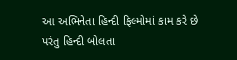આ અભિનેતા હિન્દી ફિલ્મોમાં કામ કરે છે પરંતુ હિન્દી બોલતા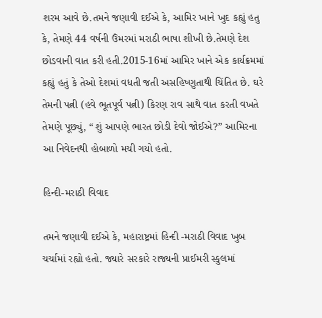શરમ આવે છે.તમને જણાવી દઈએ કે, આમિર ખાને ખુદ કહ્યું હતુ કે, તેમણે 44 વર્ષની ઉંમરમાં મરાઠી ભાષા શીખી છે.તેમણે દેશ છોડવાની વાત કરી હતી.2015-16માં આમિર ખાને એક કાર્યક્રમમાં કહ્યું હતું કે તેઓ દેશમાં વધતી જતી અસહિષ્ણુતાથી ચિંતિત છે. ઘરે તેમની પત્ની (હવે ભૂતપૂર્વ પત્ની) કિરણ રાવ સાથે વાત કરતી વખતે તેમણે પૂછ્યું, “શું આપણે ભારત છોડી દેવો જોઈએ?” આમિરના આ નિવેદનથી હોબાળો મચી ગયો હતો.

હિન્દી-મરાઠી વિવાદ

તમને જણાવી દઈએ કે, મહારાષ્ટ્રમાં હિન્દી -મરાઠી વિવાદ ખુબ ચર્ચામાં રહ્યો હતો. જ્યારે સરકારે રાજ્યની પ્રાઈમરી સ્કુલમાં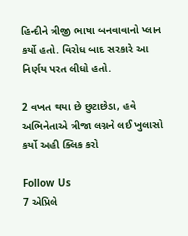હિન્દીને ત્રીજી ભાષા બનવાવાનો પ્લાન કર્યો હતો. વિરોધ બાદ સરકારે આ નિર્ણય પરત લીધો હતો.

2 વખત થયા છે છુટાછેડા, હવે અભિનેતાએ ત્રીજા લગ્નને લઈ ખુલાસો કર્યો અહી ક્લિક કરો

Follow Us
7 એપ્રિલે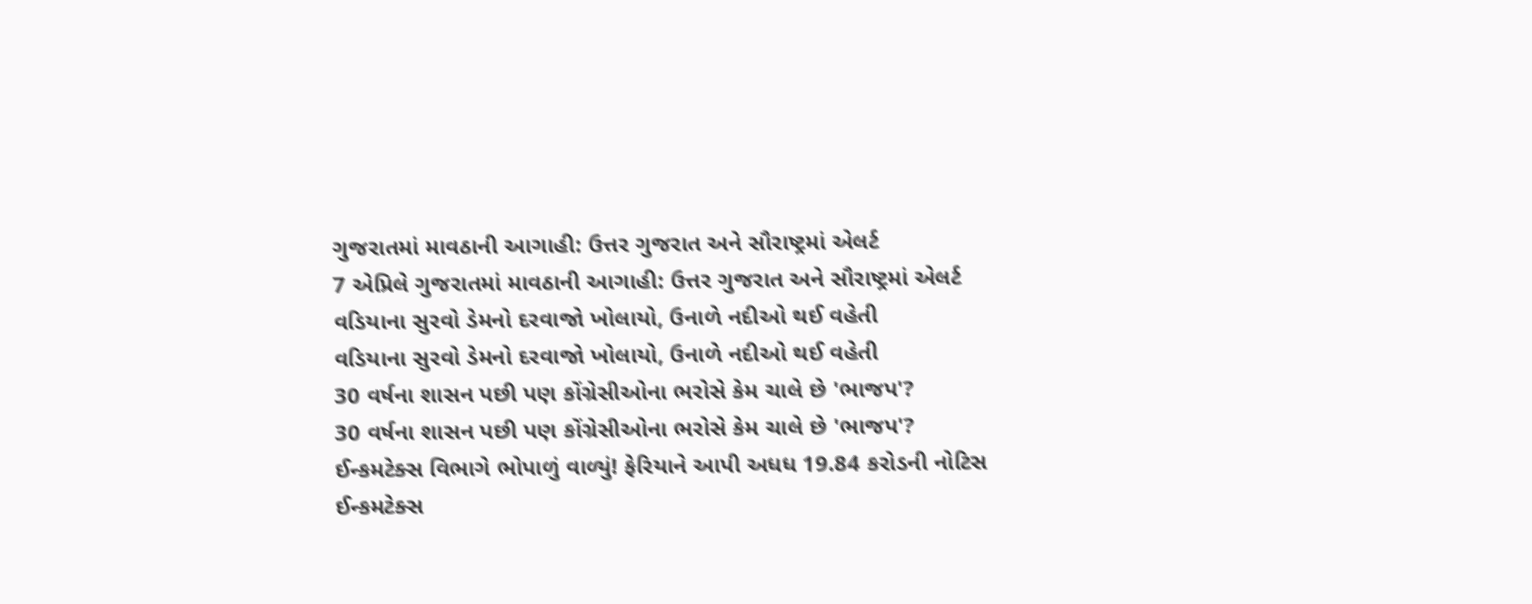ગુજરાતમાં માવઠાની આગાહી: ઉત્તર ગુજરાત અને સૌરાષ્ટ્રમાં એલર્ટ
7 એપ્રિલે ગુજરાતમાં માવઠાની આગાહી: ઉત્તર ગુજરાત અને સૌરાષ્ટ્રમાં એલર્ટ
વડિયાના સુરવો ડેમનો દરવાજો ખોલાયો, ઉનાળે નદીઓ થઈ વહેતી
વડિયાના સુરવો ડેમનો દરવાજો ખોલાયો, ઉનાળે નદીઓ થઈ વહેતી
30 વર્ષના શાસન પછી પણ કોંગ્રેસીઓના ભરોસે કેમ ચાલે છે 'ભાજપ'?
30 વર્ષના શાસન પછી પણ કોંગ્રેસીઓના ભરોસે કેમ ચાલે છે 'ભાજપ'?
ઈન્કમટેક્સ વિભાગે ભોપાળું વાળ્યું! ફેરિયાને આપી અધધ 19.84 કરોડની નોટિસ
ઈન્કમટેક્સ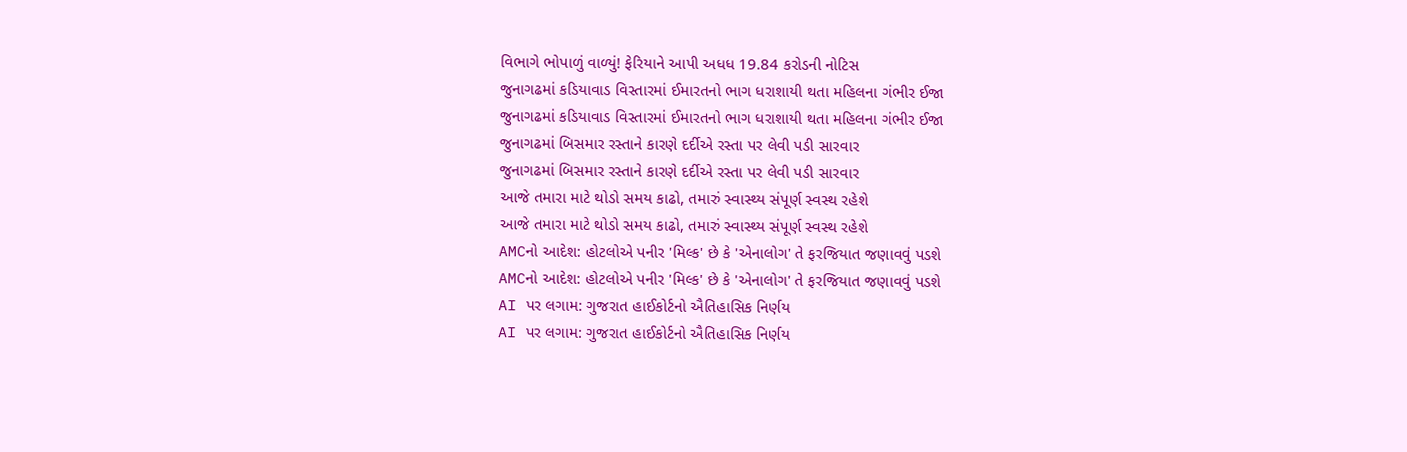વિભાગે ભોપાળું વાળ્યું! ફેરિયાને આપી અધધ 19.84 કરોડની નોટિસ
જુનાગઢમાં કડિયાવાડ વિસ્તારમાં ઈમારતનો ભાગ ધરાશાયી થતા મહિલના ગંભીર ઈજા
જુનાગઢમાં કડિયાવાડ વિસ્તારમાં ઈમારતનો ભાગ ધરાશાયી થતા મહિલના ગંભીર ઈજા
જુનાગઢમાં બિસમાર રસ્તાને કારણે દર્દીએ રસ્તા પર લેવી પડી સારવાર
જુનાગઢમાં બિસમાર રસ્તાને કારણે દર્દીએ રસ્તા પર લેવી પડી સારવાર
આજે તમારા માટે થોડો સમય કાઢો, તમારું સ્વાસ્થ્ય સંપૂર્ણ સ્વસ્થ રહેશે
આજે તમારા માટે થોડો સમય કાઢો, તમારું સ્વાસ્થ્ય સંપૂર્ણ સ્વસ્થ રહેશે
AMCનો આદેશ: હોટલોએ પનીર 'મિલ્ક' છે કે 'એનાલોગ' તે ફરજિયાત જણાવવું પડશે
AMCનો આદેશ: હોટલોએ પનીર 'મિલ્ક' છે કે 'એનાલોગ' તે ફરજિયાત જણાવવું પડશે
AI પર લગામ: ગુજરાત હાઈકોર્ટનો ઐતિહાસિક નિર્ણય
AI પર લગામ: ગુજરાત હાઈકોર્ટનો ઐતિહાસિક નિર્ણય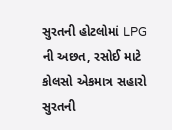સુરતની હોટલોમાં LPG ની અછત, રસોઈ માટે કોલસો એકમાત્ર સહારો
સુરતની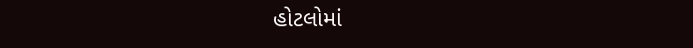હોટલોમાં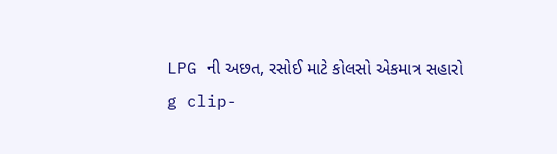LPG ની અછત, રસોઈ માટે કોલસો એકમાત્ર સહારો
g clip-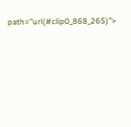path="url(#clip0_868_265)">